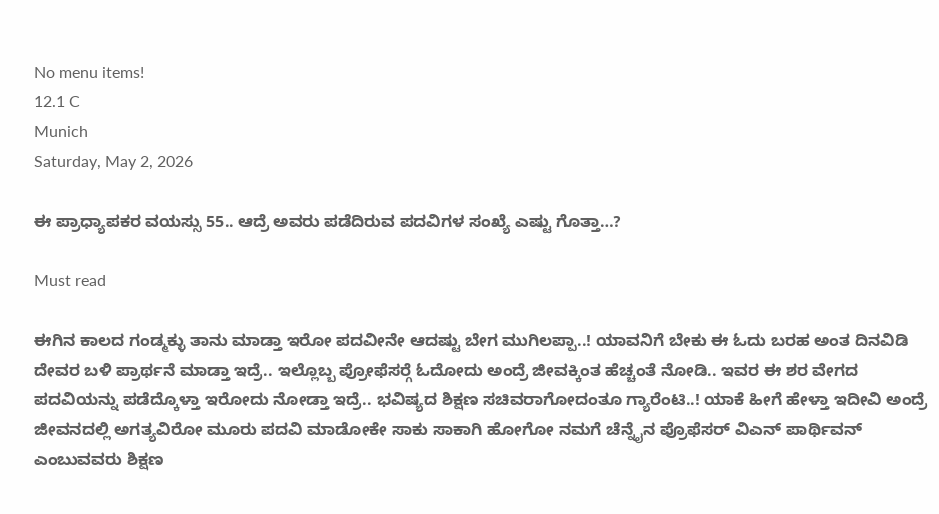No menu items!
12.1 C
Munich
Saturday, May 2, 2026

ಈ ಪ್ರಾಧ್ಯಾಪಕರ ವಯಸ್ಸು 55.. ಆದ್ರೆ ಅವರು ಪಡೆದಿರುವ ಪದವಿಗಳ ಸಂಖ್ಯೆ ಎಷ್ಟು ಗೊತ್ತಾ…?

Must read

ಈಗಿನ ಕಾಲದ ಗಂಡ್ಮಕ್ಳು ತಾನು ಮಾಡ್ತಾ ಇರೋ ಪದವೀನೇ ಆದಷ್ಟು ಬೇಗ ಮುಗಿಲಪ್ಪಾ..! ಯಾವನಿಗೆ ಬೇಕು ಈ ಓದು ಬರಹ ಅಂತ ದಿನವಿಡಿ ದೇವರ ಬಳಿ ಪ್ರಾರ್ಥನೆ ಮಾಡ್ತಾ ಇದ್ರೆ.. ಇಲ್ಲೊಬ್ಬ ಪ್ರೋಫೆಸರ್‍ಗೆ ಓದೋದು ಅಂದ್ರೆ ಜೀವಕ್ಕಿಂತ ಹೆಚ್ಚಂತೆ ನೋಡಿ.. ಇವರ ಈ ಶರ ವೇಗದ ಪದವಿಯನ್ನು ಪಡೆದ್ಕೊಳ್ತಾ ಇರೋದು ನೋಡ್ತಾ ಇದ್ರೆ.. ಭವಿಷ್ಯದ ಶಿಕ್ಷಣ ಸಚಿವರಾಗೋದಂತೂ ಗ್ಯಾರೆಂಟಿ..! ಯಾಕೆ ಹೀಗೆ ಹೇಳ್ತಾ ಇದೀವಿ ಅಂದ್ರೆ ಜೀವನದಲ್ಲಿ ಅಗತ್ಯವಿರೋ ಮೂರು ಪದವಿ ಮಾಡೋಕೇ ಸಾಕು ಸಾಕಾಗಿ ಹೋಗೋ ನಮಗೆ ಚೆನ್ನೈನ ಪ್ರೊಫೆಸರ್ ವಿಎನ್ ಪಾರ್ಥಿವನ್ ಎಂಬುವವರು ಶಿಕ್ಷಣ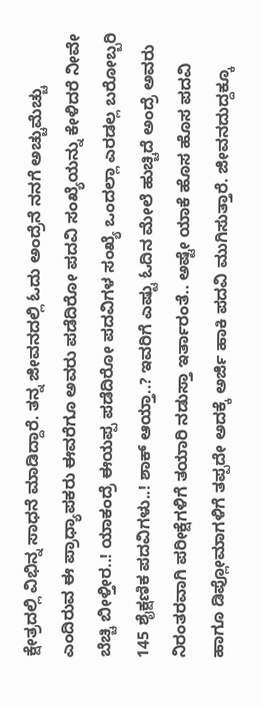ಕ್ಷೇತ್ರದಲ್ಲಿ ವಿಭಿನ್ನ ಸಾಧನೆ ಮಾಡಿದ್ದಾರೆ. ತನ್ನ ಜೀವನದಲ್ಲಿ ಓದು ಅಂದ್ರೆನೆ ನನಗೆ ಅಚ್ಚುಮೆಚ್ಚು ಎಂದಿರುವ ಈ ಪ್ರಾಧ್ಯಾಪಕರು ಈವರೆಗೂ ಅವರು ಪಡೆದಿರೋ ಪದವಿ ಸಂಖ್ಯೆಯನ್ನು ಕೇಳಿದರೆ ನೀವೇ ಬೆಚ್ಚಿ ಬೀಳ್ತೀರ..! ಯಾಕಂದ್ರೆ ಈಯಪ್ಪ ಪಡೆದಿರೋ ಪದವಿಗಳ ಸಂಖ್ಯೆ ಒಂದಲ್ಲಾ ಎರಡಲ್ಲ ಬರೋಬ್ಬರಿ 145 ಶೈಕ್ಷಣಿಕ ಪದವಿಗಳು..! ಶಾಕ್ ಆಯ್ತಾ..? ಇವರಿಗೆ ಎಷ್ಟು ಓದಿನ ಮೇಲೆ ಹುಚ್ಚಿದೆ ಅಂದ್ರೆ ಅವರು ನಿರಂತರವಾಗಿ ಪರೀಕ್ಷೆಗಳಿಗೆ ತಯಾರಿ ನಡುಸ್ತಾ ಇರ್ತಾರಂತೆ.. ಅಷ್ಟೇ ಯಾಕೆ ಹೊಸ ಹೊಸ ಪದವಿ ಹಾಗೂ ಡಿಪ್ಲೋಮಾಗಳಿಗೆ ತಪ್ಪದೇ ಅದಕ್ಕೆ ಅರ್ಜಿ ಹಾಕಿ ಪದವಿ ಮುಗಿಸುತ್ತಾರೆ. ಜೀವನದುದ್ದಕ್ಕೂ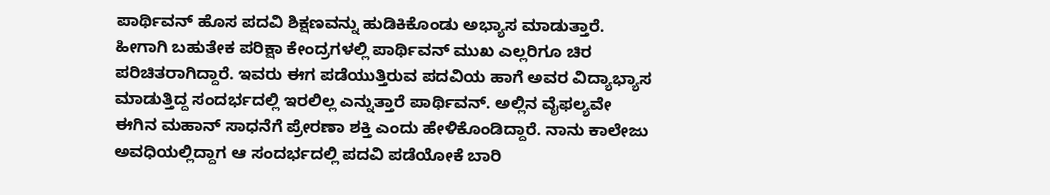ಪಾರ್ಥಿವನ್ ಹೊಸ ಪದವಿ ಶಿಕ್ಷಣವನ್ನು ಹುಡಿಕಿಕೊಂಡು ಅಭ್ಯಾಸ ಮಾಡುತ್ತಾರೆ. ಹೀಗಾಗಿ ಬಹುತೇಕ ಪರಿಕ್ಷಾ ಕೇಂದ್ರಗಳಲ್ಲಿ ಪಾರ್ಥಿವನ್ ಮುಖ ಎಲ್ಲರಿಗೂ ಚಿರ ಪರಿಚಿತರಾಗಿದ್ದಾರೆ. ಇವರು ಈಗ ಪಡೆಯುತ್ತಿರುವ ಪದವಿಯ ಹಾಗೆ ಅವರ ವಿದ್ಯಾಭ್ಯಾಸ ಮಾಡುತ್ತಿದ್ದ ಸಂದರ್ಭದಲ್ಲಿ ಇರಲಿಲ್ಲ ಎನ್ನುತ್ತಾರೆ ಪಾರ್ಥಿವನ್. ಅಲ್ಲಿನ ವೈಫಲ್ಯವೇ ಈಗಿನ ಮಹಾನ್ ಸಾಧನೆಗೆ ಪ್ರೇರಣಾ ಶಕ್ತಿ ಎಂದು ಹೇಳಿಕೊಂಡಿದ್ದಾರೆ. ನಾನು ಕಾಲೇಜು ಅವಧಿಯಲ್ಲಿದ್ದಾಗ ಆ ಸಂದರ್ಭದಲ್ಲಿ ಪದವಿ ಪಡೆಯೋಕೆ ಬಾರಿ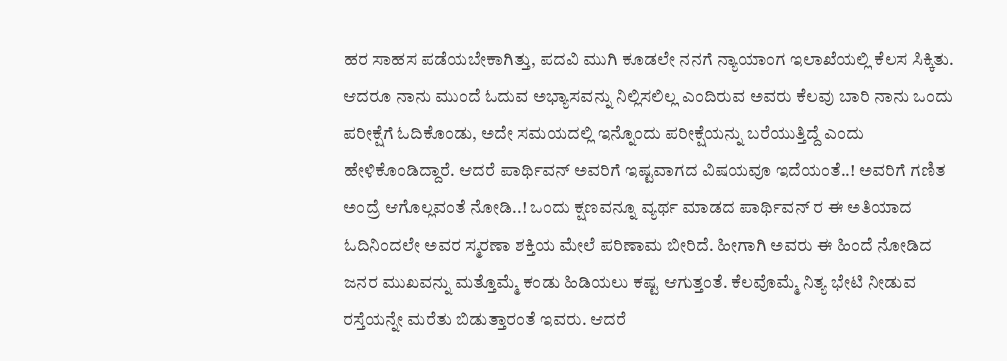ಹರ ಸಾಹಸ ಪಡೆಯಬೇಕಾಗಿತ್ತು, ಪದವಿ ಮುಗಿ ಕೂಡಲೇ ನನಗೆ ನ್ಯಾಯಾಂಗ ಇಲಾಖೆಯಲ್ಲಿ ಕೆಲಸ ಸಿಕ್ಕಿತು. ಆದರೂ ನಾನು ಮುಂದೆ ಓದುವ ಅಭ್ಯಾಸವನ್ನು ನಿಲ್ಲಿಸಲಿಲ್ಲ ಎಂದಿರುವ ಅವರು ಕೆಲವು ಬಾರಿ ನಾನು ಒಂದು ಪರೀಕ್ಷೆಗೆ ಓದಿಕೊಂಡು, ಅದೇ ಸಮಯದಲ್ಲಿ ಇನ್ನೊಂದು ಪರೀಕ್ಷೆಯನ್ನು ಬರೆಯುತ್ತಿದ್ದೆ ಎಂದು ಹೇಳಿಕೊಂಡಿದ್ದಾರೆ. ಆದರೆ ಪಾರ್ಥಿವನ್ ಅವರಿಗೆ ಇಷ್ಟವಾಗದ ವಿಷಯವೂ ಇದೆಯಂತೆ..! ಅವರಿಗೆ ಗಣಿತ ಅಂದ್ರೆ ಆಗೊಲ್ಲವಂತೆ ನೋಡಿ..! ಒಂದು ಕ್ಷಣವನ್ನೂ ವ್ಯರ್ಥ ಮಾಡದ ಪಾರ್ಥಿವನ್ ರ ಈ ಅತಿಯಾದ ಓದಿನಿಂದಲೇ ಅವರ ಸ್ಮರಣಾ ಶಕ್ತಿಯ ಮೇಲೆ ಪರಿಣಾಮ ಬೀರಿದೆ. ಹೀಗಾಗಿ ಅವರು ಈ ಹಿಂದೆ ನೋಡಿದ ಜನರ ಮುಖವನ್ನು ಮತ್ತೊಮ್ಮೆ ಕಂಡು ಹಿಡಿಯಲು ಕಷ್ಟ ಆಗುತ್ತಂತೆ. ಕೆಲವೊಮ್ಮೆ ನಿತ್ಯ ಭೇಟಿ ನೀಡುವ ರಸ್ತೆಯನ್ನೇ ಮರೆತು ಬಿಡುತ್ತಾರಂತೆ ಇವರು. ಆದರೆ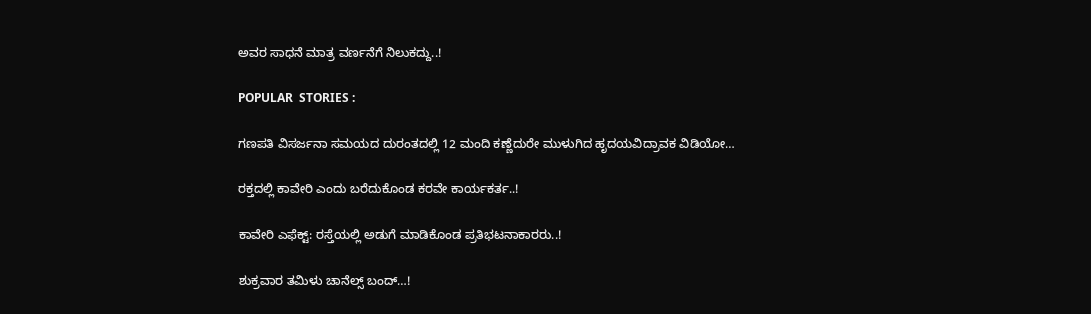ಅವರ ಸಾಧನೆ ಮಾತ್ರ ವರ್ಣನೆಗೆ ನಿಲುಕದ್ದು..!

POPULAR  STORIES :

ಗಣಪತಿ ವಿಸರ್ಜನಾ ಸಮಯದ ದುರಂತದಲ್ಲಿ 12 ಮಂದಿ ಕಣ್ಣೆದುರೇ ಮುಳುಗಿದ ಹೃದಯವಿದ್ರಾವಕ ವಿಡಿಯೋ…

ರಕ್ತದಲ್ಲಿ ಕಾವೇರಿ ಎಂದು ಬರೆದುಕೊಂಡ ಕರವೇ ಕಾರ್ಯಕರ್ತ..!

ಕಾವೇರಿ ಎಫೆಕ್ಟ್: ರಸ್ತೆಯಲ್ಲಿ ಅಡುಗೆ ಮಾಡಿಕೊಂಡ ಪ್ರತಿಭಟನಾಕಾರರು..!

ಶುಕ್ರವಾರ ತಮಿಳು ಚಾನೆಲ್ಸ್ ಬಂದ್…!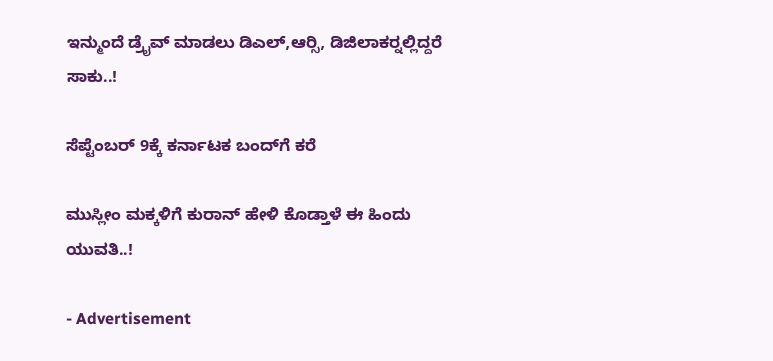ಇನ್ಮುಂದೆ ಡ್ರೈವ್ ಮಾಡಲು ಡಿಎಲ್,ಆರ್‍ಸಿ, ಡಿಜಿಲಾಕರ್‍ನಲ್ಲಿದ್ದರೆ ಸಾಕು..!

ಸೆಪ್ಟೆಂಬರ್ 9ಕ್ಕೆ ಕರ್ನಾಟಕ ಬಂದ್‍ಗೆ ಕರೆ

ಮುಸ್ಲೀಂ ಮಕ್ಕಳಿಗೆ ಕುರಾನ್ ಹೇಳಿ ಕೊಡ್ತಾಳೆ ಈ ಹಿಂದು ಯುವತಿ..!

- Advertisement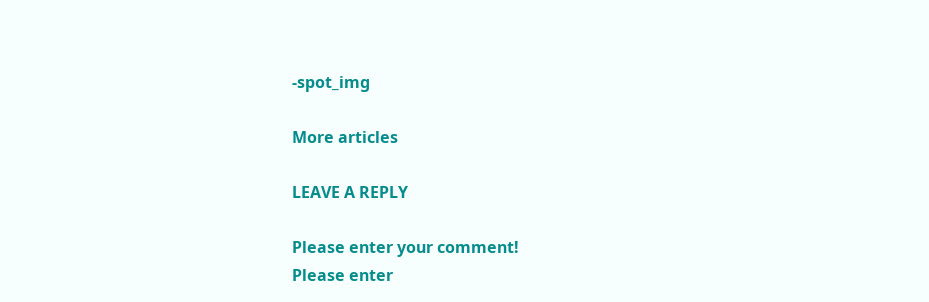-spot_img

More articles

LEAVE A REPLY

Please enter your comment!
Please enter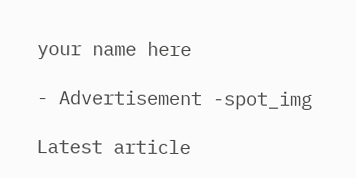your name here

- Advertisement -spot_img

Latest article